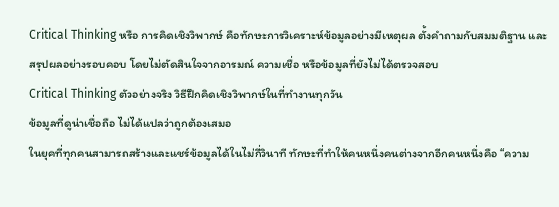Critical Thinking หรือ การคิดเชิงวิพากษ์ คือทักษะการวิเคราะห์ข้อมูลอย่างมีเหตุผล ตั้งคำถามกับสมมติฐาน และสรุปผลอย่างรอบคอบ โดยไม่ตัดสินใจจากอารมณ์ ความเชื่อ หรือข้อมูลที่ยังไม่ได้ตรวจสอบ
Critical Thinking ตัวอย่างจริง วิธีฝึกคิดเชิงวิพากษ์ในที่ทำงานทุกวัน
ข้อมูลที่ดูน่าเชื่อถือ ไม่ได้แปลว่าถูกต้องเสมอ
ในยุคที่ทุกคนสามารถสร้างและแชร์ข้อมูลได้ในไม่กี่วินาที ทักษะที่ทำให้คนหนึ่งคนต่างจากอีกคนหนึ่งคือ “ความ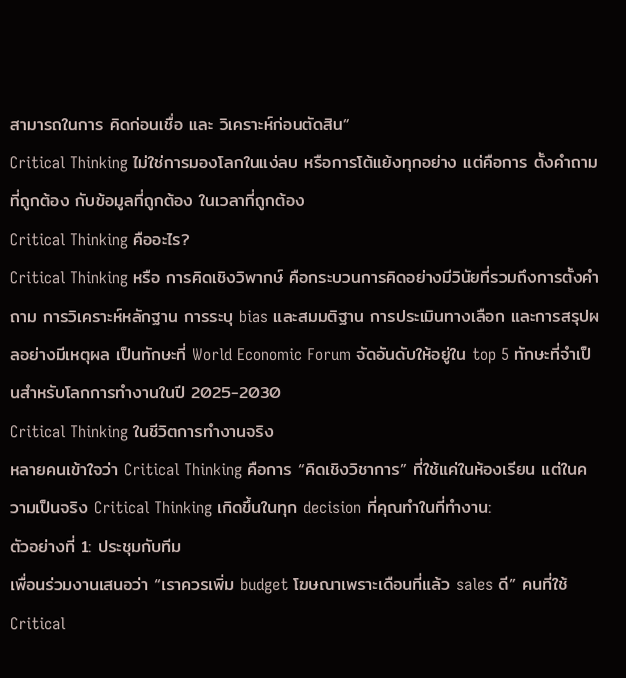สามารถในการ คิดก่อนเชื่อ และ วิเคราะห์ก่อนตัดสิน“
Critical Thinking ไม่ใช่การมองโลกในแง่ลบ หรือการโต้แย้งทุกอย่าง แต่คือการ ตั้งคำถามที่ถูกต้อง กับข้อมูลที่ถูกต้อง ในเวลาที่ถูกต้อง
Critical Thinking คืออะไร?
Critical Thinking หรือ การคิดเชิงวิพากษ์ คือกระบวนการคิดอย่างมีวินัยที่รวมถึงการตั้งคำถาม การวิเคราะห์หลักฐาน การระบุ bias และสมมติฐาน การประเมินทางเลือก และการสรุปผลอย่างมีเหตุผล เป็นทักษะที่ World Economic Forum จัดอันดับให้อยู่ใน top 5 ทักษะที่จำเป็นสำหรับโลกการทำงานในปี 2025-2030
Critical Thinking ในชีวิตการทำงานจริง
หลายคนเข้าใจว่า Critical Thinking คือการ “คิดเชิงวิชาการ” ที่ใช้แค่ในห้องเรียน แต่ในความเป็นจริง Critical Thinking เกิดขึ้นในทุก decision ที่คุณทำในที่ทำงาน:
ตัวอย่างที่ 1: ประชุมกับทีม
เพื่อนร่วมงานเสนอว่า “เราควรเพิ่ม budget โฆษณาเพราะเดือนที่แล้ว sales ดี” คนที่ใช้ Critical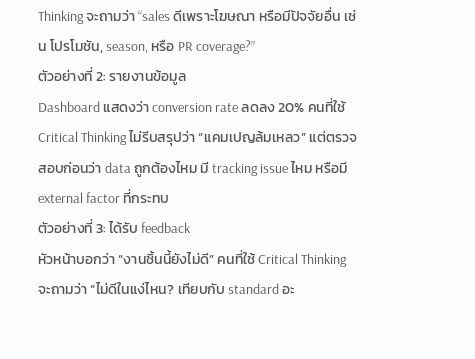Thinking จะถามว่า “sales ดีเพราะโฆษณา หรือมีปัจจัยอื่น เช่น โปรโมชัน, season, หรือ PR coverage?”
ตัวอย่างที่ 2: รายงานข้อมูล
Dashboard แสดงว่า conversion rate ลดลง 20% คนที่ใช้ Critical Thinking ไม่รีบสรุปว่า “แคมเปญล้มเหลว” แต่ตรวจสอบก่อนว่า data ถูกต้องไหม มี tracking issue ไหม หรือมี external factor ที่กระทบ
ตัวอย่างที่ 3: ได้รับ feedback
หัวหน้าบอกว่า “งานชิ้นนี้ยังไม่ดี” คนที่ใช้ Critical Thinking จะถามว่า “ไม่ดีในแง่ไหน? เทียบกับ standard อะ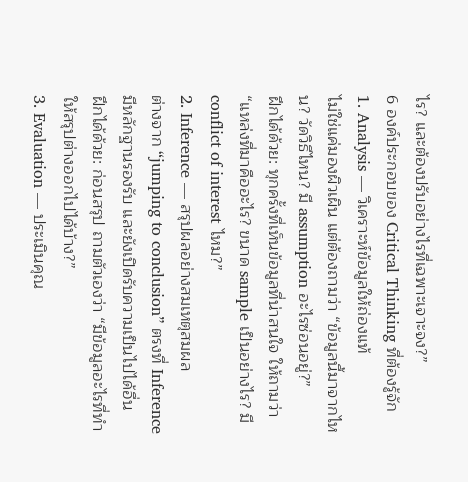ไร? และต้องปรับอย่างไรที่เฉพาะเจาะจง?”
6 องค์ประกอบของ Critical Thinking ที่ต้องรู้จัก
1. Analysis — วิเคราะห์ข้อมูลให้ถ่องแท้
ไม่ใช่แค่มองผิวเผิน แต่ต้องถามว่า “ข้อมูลนี้มาจากไหน? วัดวิธีไหน? มี assumption อะไรซ่อนอยู่?”
ฝึกได้ด้วย: ทุกครั้งที่เห็นข้อมูลที่น่าสนใจ ให้ถามว่า “แหล่งที่มาคืออะไร? ขนาด sample เป็นอย่างไร? มี conflict of interest ไหม?”
2. Inference — สรุปผลอย่างสมเหตุสมผล
ต่างจาก “jumping to conclusion” ตรงที่ Inference มีหลักฐานรองรับ และยังเปิดรับความเป็นไปได้อื่น
ฝึกได้ด้วย: ก่อนสรุป ถามตัวเองว่า “มีข้อมูลอะไรที่ทำให้สรุปต่างออกไปได้บ้าง?”
3. Evaluation — ประเมินคุณ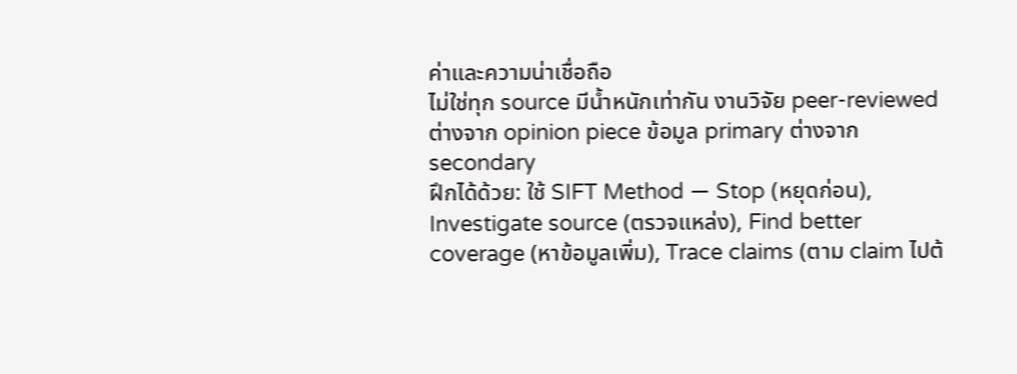ค่าและความน่าเชื่อถือ
ไม่ใช่ทุก source มีน้ำหนักเท่ากัน งานวิจัย peer-reviewed ต่างจาก opinion piece ข้อมูล primary ต่างจาก secondary
ฝึกได้ด้วย: ใช้ SIFT Method — Stop (หยุดก่อน), Investigate source (ตรวจแหล่ง), Find better coverage (หาข้อมูลเพิ่ม), Trace claims (ตาม claim ไปต้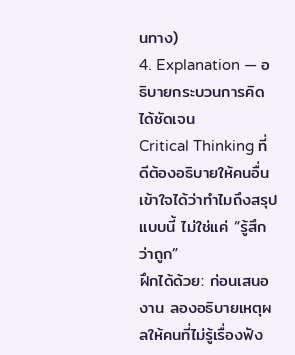นทาง)
4. Explanation — อธิบายกระบวนการคิดได้ชัดเจน
Critical Thinking ที่ดีต้องอธิบายให้คนอื่นเข้าใจได้ว่าทำไมถึงสรุปแบบนี้ ไม่ใช่แค่ “รู้สึกว่าถูก”
ฝึกได้ด้วย: ก่อนเสนองาน ลองอธิบายเหตุผลให้คนที่ไม่รู้เรื่องฟัง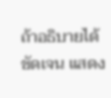ถ้าอธิบายได้ชัดเจน แสดง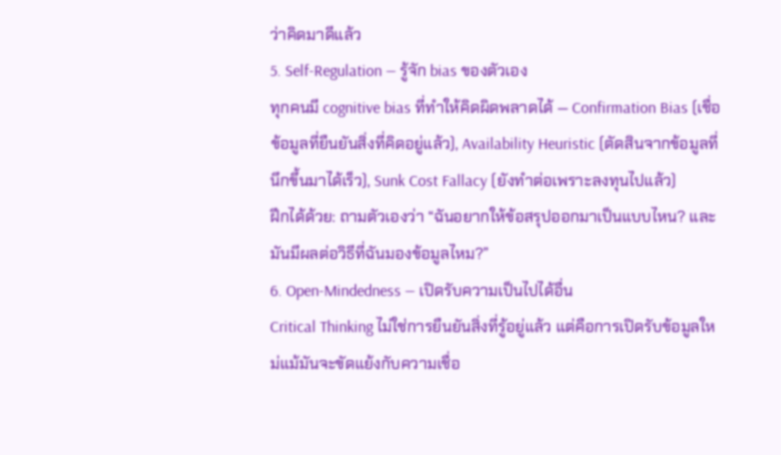ว่าคิดมาดีแล้ว
5. Self-Regulation — รู้จัก bias ของตัวเอง
ทุกคนมี cognitive bias ที่ทำให้คิดผิดพลาดได้ — Confirmation Bias (เชื่อข้อมูลที่ยืนยันสิ่งที่คิดอยู่แล้ว), Availability Heuristic (ตัดสินจากข้อมูลที่นึกขึ้นมาได้เร็ว), Sunk Cost Fallacy (ยังทำต่อเพราะลงทุนไปแล้ว)
ฝึกได้ด้วย: ถามตัวเองว่า “ฉันอยากให้ข้อสรุปออกมาเป็นแบบไหน? และมันมีผลต่อวิธีที่ฉันมองข้อมูลไหม?”
6. Open-Mindedness — เปิดรับความเป็นไปได้อื่น
Critical Thinking ไม่ใช่การยืนยันสิ่งที่รู้อยู่แล้ว แต่คือการเปิดรับข้อมูลใหม่แม้มันจะขัดแย้งกับความเชื่อ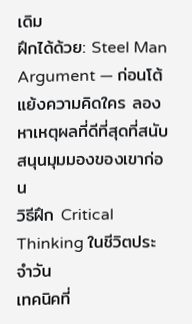เดิม
ฝึกได้ด้วย: Steel Man Argument — ก่อนโต้แย้งความคิดใคร ลองหาเหตุผลที่ดีที่สุดที่สนับสนุนมุมมองของเขาก่อน
วิธีฝึก Critical Thinking ในชีวิตประจำวัน
เทคนิคที่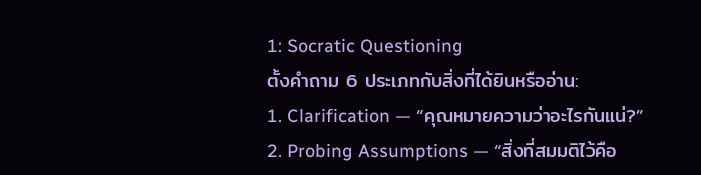1: Socratic Questioning
ตั้งคำถาม 6 ประเภทกับสิ่งที่ได้ยินหรืออ่าน:
1. Clarification — “คุณหมายความว่าอะไรกันแน่?”
2. Probing Assumptions — “สิ่งที่สมมติไว้คือ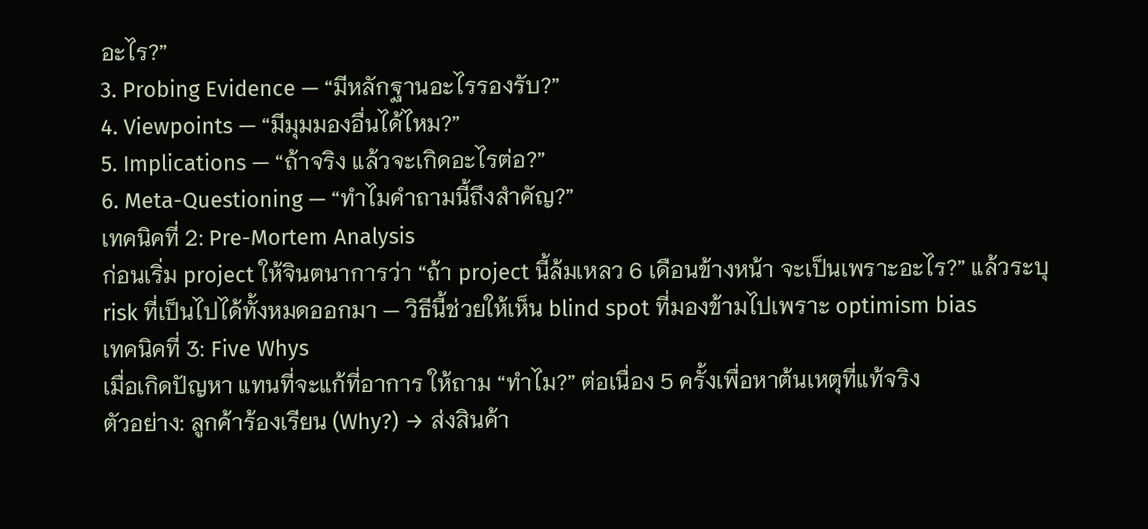อะไร?”
3. Probing Evidence — “มีหลักฐานอะไรรองรับ?”
4. Viewpoints — “มีมุมมองอื่นได้ไหม?”
5. Implications — “ถ้าจริง แล้วจะเกิดอะไรต่อ?”
6. Meta-Questioning — “ทำไมคำถามนี้ถึงสำคัญ?”
เทคนิคที่ 2: Pre-Mortem Analysis
ก่อนเริ่ม project ให้จินตนาการว่า “ถ้า project นี้ล้มเหลว 6 เดือนข้างหน้า จะเป็นเพราะอะไร?” แล้วระบุ risk ที่เป็นไปได้ทั้งหมดออกมา — วิธีนี้ช่วยให้เห็น blind spot ที่มองข้ามไปเพราะ optimism bias
เทคนิคที่ 3: Five Whys
เมื่อเกิดปัญหา แทนที่จะแก้ที่อาการ ให้ถาม “ทำไม?” ต่อเนื่อง 5 ครั้งเพื่อหาต้นเหตุที่แท้จริง
ตัวอย่าง: ลูกค้าร้องเรียน (Why?) → ส่งสินค้า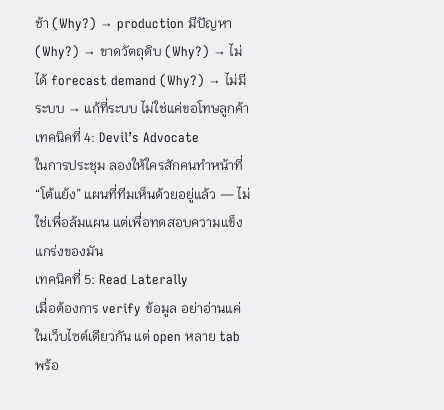ช้า (Why?) → production มีปัญหา (Why?) → ขาดวัตถุดิบ (Why?) → ไม่ได้ forecast demand (Why?) → ไม่มีระบบ → แก้ที่ระบบ ไม่ใช่แค่ขอโทษลูกค้า
เทคนิคที่ 4: Devil’s Advocate
ในการประชุม ลองให้ใครสักคนทำหน้าที่ “โต้แย้ง” แผนที่ทีมเห็นด้วยอยู่แล้ว — ไม่ใช่เพื่อล้มแผน แต่เพื่อทดสอบความแข็งแกร่งของมัน
เทคนิคที่ 5: Read Laterally
เมื่อต้องการ verify ข้อมูล อย่าอ่านแค่ในเว็บไซต์เดียวกัน แต่ open หลาย tab พร้อ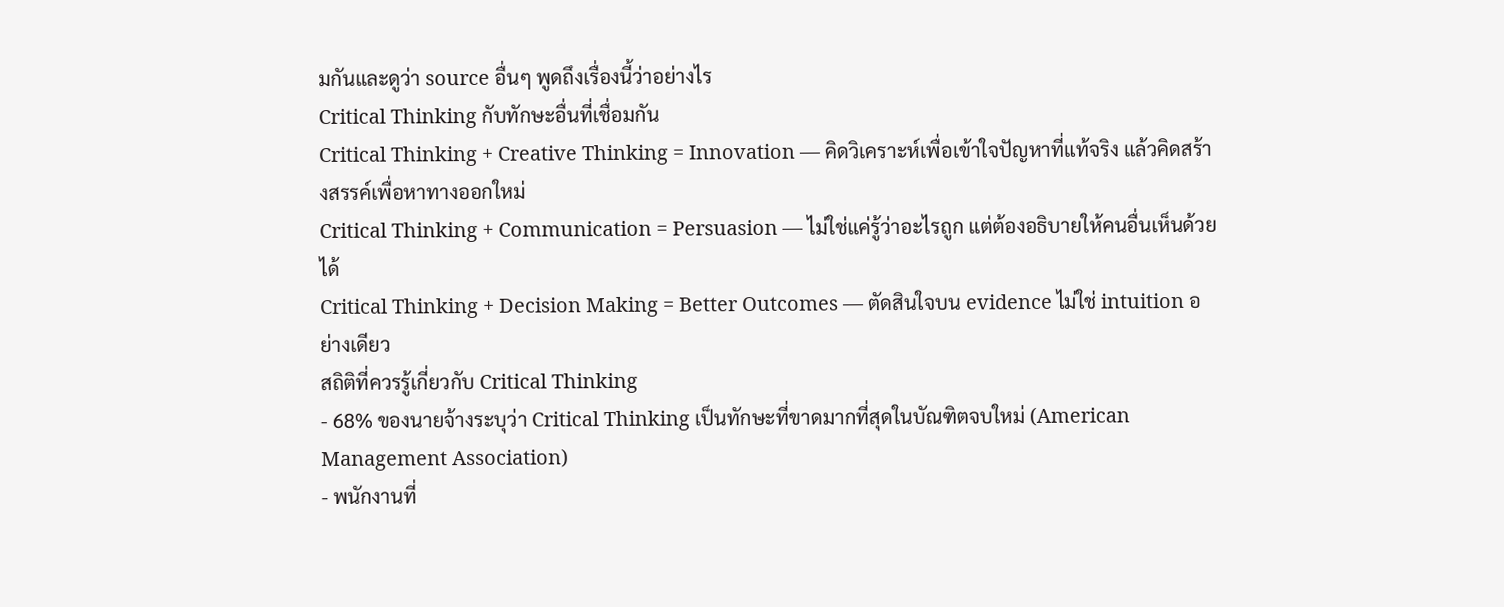มกันและดูว่า source อื่นๆ พูดถึงเรื่องนี้ว่าอย่างไร
Critical Thinking กับทักษะอื่นที่เชื่อมกัน
Critical Thinking + Creative Thinking = Innovation — คิดวิเคราะห์เพื่อเข้าใจปัญหาที่แท้จริง แล้วคิดสร้างสรรค์เพื่อหาทางออกใหม่
Critical Thinking + Communication = Persuasion — ไม่ใช่แค่รู้ว่าอะไรถูก แต่ต้องอธิบายให้คนอื่นเห็นด้วยได้
Critical Thinking + Decision Making = Better Outcomes — ตัดสินใจบน evidence ไม่ใช่ intuition อย่างเดียว
สถิติที่ควรรู้เกี่ยวกับ Critical Thinking
- 68% ของนายจ้างระบุว่า Critical Thinking เป็นทักษะที่ขาดมากที่สุดในบัณฑิตจบใหม่ (American Management Association)
- พนักงานที่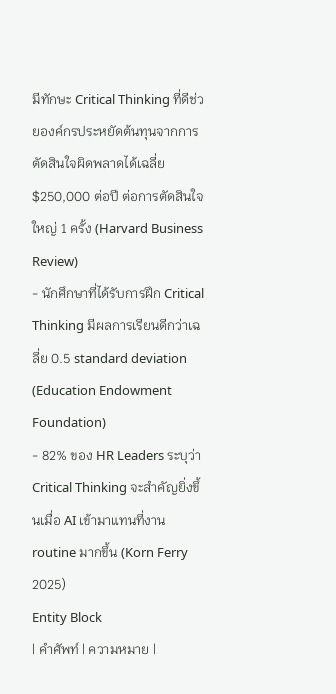มีทักษะ Critical Thinking ที่ดีช่วยองค์กรประหยัดต้นทุนจากการตัดสินใจผิดพลาดได้เฉลี่ย $250,000 ต่อปี ต่อการตัดสินใจใหญ่ 1 ครั้ง (Harvard Business Review)
- นักศึกษาที่ได้รับการฝึก Critical Thinking มีผลการเรียนดีกว่าเฉลี่ย 0.5 standard deviation (Education Endowment Foundation)
- 82% ของ HR Leaders ระบุว่า Critical Thinking จะสำคัญยิ่งขึ้นเมื่อ AI เข้ามาแทนที่งาน routine มากขึ้น (Korn Ferry 2025)
Entity Block
| คำศัพท์ | ความหมาย |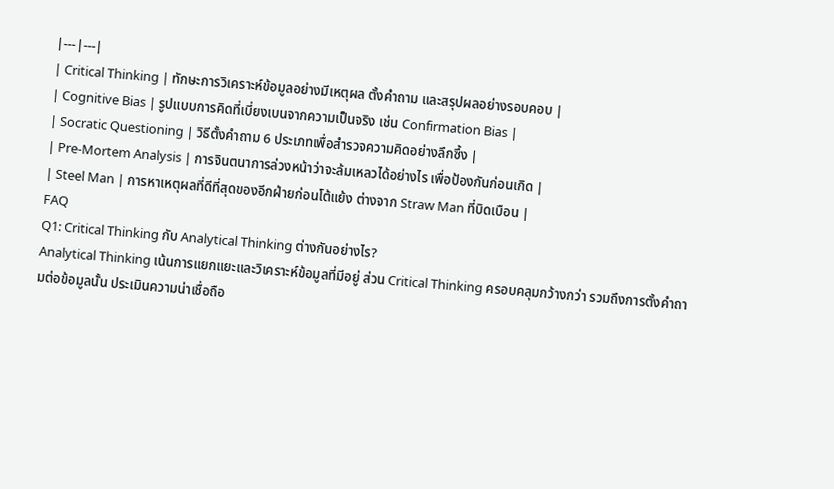|---|---|
| Critical Thinking | ทักษะการวิเคราะห์ข้อมูลอย่างมีเหตุผล ตั้งคำถาม และสรุปผลอย่างรอบคอบ |
| Cognitive Bias | รูปแบบการคิดที่เบี่ยงเบนจากความเป็นจริง เช่น Confirmation Bias |
| Socratic Questioning | วิธีตั้งคำถาม 6 ประเภทเพื่อสำรวจความคิดอย่างลึกซึ้ง |
| Pre-Mortem Analysis | การจินตนาการล่วงหน้าว่าจะล้มเหลวได้อย่างไร เพื่อป้องกันก่อนเกิด |
| Steel Man | การหาเหตุผลที่ดีที่สุดของอีกฝ่ายก่อนโต้แย้ง ต่างจาก Straw Man ที่บิดเบือน |
FAQ
Q1: Critical Thinking กับ Analytical Thinking ต่างกันอย่างไร?
Analytical Thinking เน้นการแยกแยะและวิเคราะห์ข้อมูลที่มีอยู่ ส่วน Critical Thinking ครอบคลุมกว้างกว่า รวมถึงการตั้งคำถามต่อข้อมูลนั้น ประเมินความน่าเชื่อถือ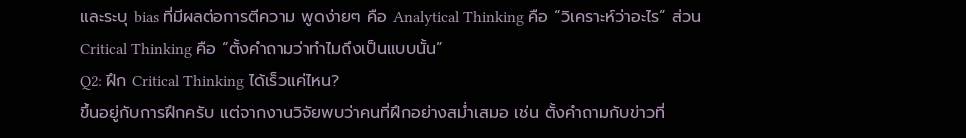และระบุ bias ที่มีผลต่อการตีความ พูดง่ายๆ คือ Analytical Thinking คือ “วิเคราะห์ว่าอะไร” ส่วน Critical Thinking คือ “ตั้งคำถามว่าทำไมถึงเป็นแบบนั้น”
Q2: ฝึก Critical Thinking ได้เร็วแค่ไหน?
ขึ้นอยู่กับการฝึกครับ แต่จากงานวิจัยพบว่าคนที่ฝึกอย่างสม่ำเสมอ เช่น ตั้งคำถามกับข่าวที่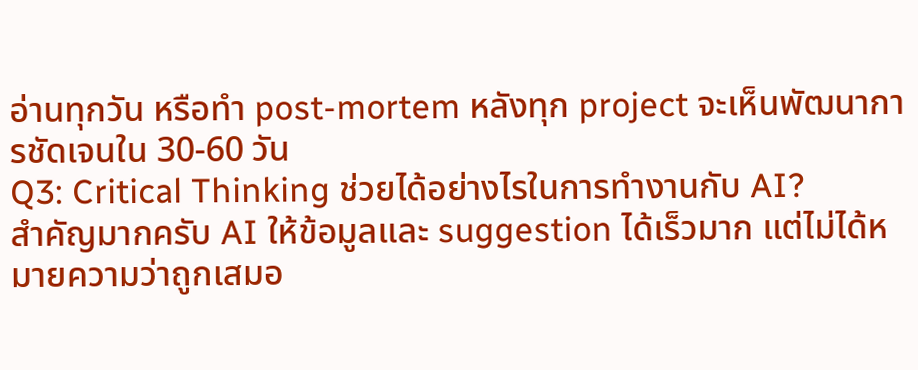อ่านทุกวัน หรือทำ post-mortem หลังทุก project จะเห็นพัฒนาการชัดเจนใน 30-60 วัน
Q3: Critical Thinking ช่วยได้อย่างไรในการทำงานกับ AI?
สำคัญมากครับ AI ให้ข้อมูลและ suggestion ได้เร็วมาก แต่ไม่ได้หมายความว่าถูกเสมอ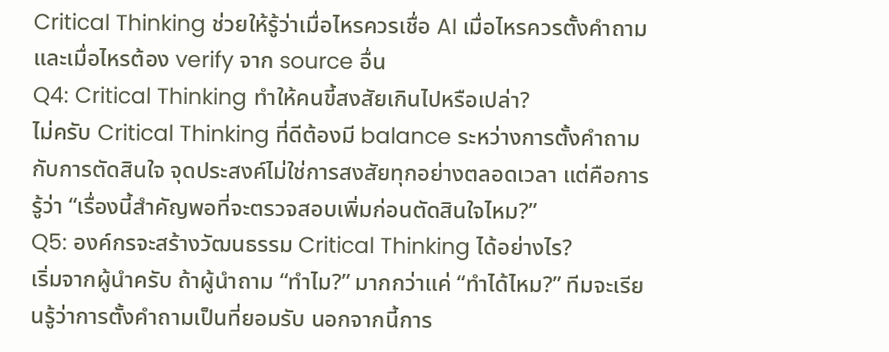Critical Thinking ช่วยให้รู้ว่าเมื่อไหรควรเชื่อ AI เมื่อไหรควรตั้งคำถาม และเมื่อไหรต้อง verify จาก source อื่น
Q4: Critical Thinking ทำให้คนขี้สงสัยเกินไปหรือเปล่า?
ไม่ครับ Critical Thinking ที่ดีต้องมี balance ระหว่างการตั้งคำถามกับการตัดสินใจ จุดประสงค์ไม่ใช่การสงสัยทุกอย่างตลอดเวลา แต่คือการรู้ว่า “เรื่องนี้สำคัญพอที่จะตรวจสอบเพิ่มก่อนตัดสินใจไหม?”
Q5: องค์กรจะสร้างวัฒนธรรม Critical Thinking ได้อย่างไร?
เริ่มจากผู้นำครับ ถ้าผู้นำถาม “ทำไม?” มากกว่าแค่ “ทำได้ไหม?” ทีมจะเรียนรู้ว่าการตั้งคำถามเป็นที่ยอมรับ นอกจากนี้การ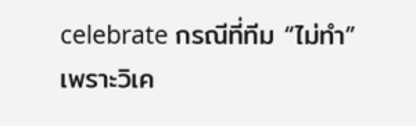celebrate กรณีที่ทีม “ไม่ทำ” เพราะวิเค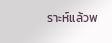ราะห์แล้วพ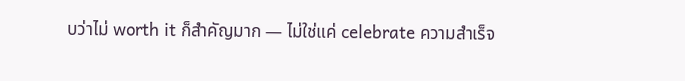บว่าไม่ worth it ก็สำคัญมาก — ไม่ใช่แค่ celebrate ความสำเร็จ